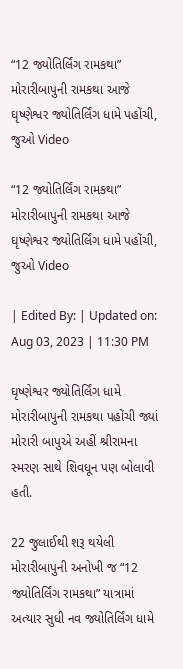“12 જ્યોતિર્લિંગ રામકથા” મોરારીબાપુની રામકથા આજે ઘૃષ્ણેશ્વર જ્યોતિર્લિંગ ધામે પહોંચી, જુઓ Video

“12 જ્યોતિર્લિંગ રામકથા” મોરારીબાપુની રામકથા આજે ઘૃષ્ણેશ્વર જ્યોતિર્લિંગ ધામે પહોંચી, જુઓ Video

| Edited By: | Updated on: Aug 03, 2023 | 11:30 PM

ઘૃષ્ણેશ્વર જ્યોતિર્લિંગ ધામે મોરારીબાપુની રામકથા પહોંચી જ્યાં મોરારી બાપુએ અહીં શ્રીરામના સ્મરણ સાથે શિવધૂન પણ બોલાવી હતી.

22 જુલાઈથી શરૂ થયેલી મોરારીબાપુની અનોખી જ “12 જ્યોતિર્લિંગ રામકથા” યાત્રામાં અત્યાર સુધી નવ જ્યોતિર્લિંગ ધામે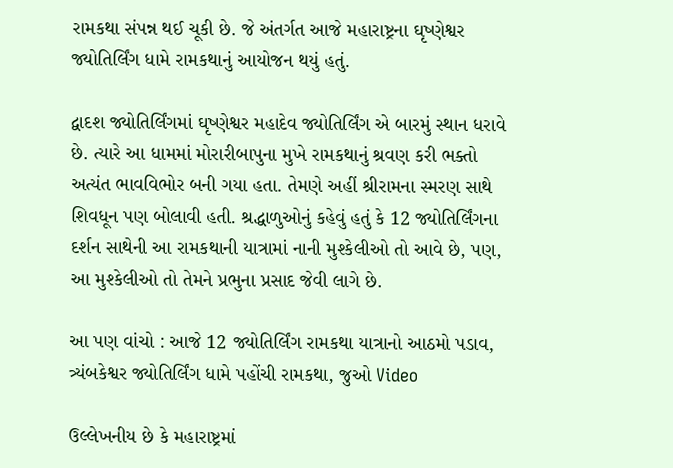રામકથા સંપન્ન થઈ ચૂકી છે. જે અંતર્ગત આજે મહારાષ્ટ્રના ઘૃષ્ણેશ્વર જ્યોતિર્લિંગ ધામે રામકથાનું આયોજન થયું હતું.

દ્વાદશ જ્યોતિર્લિંગમાં ઘૃષ્ણેશ્વર મહાદેવ જ્યોતિર્લિંગ એ બારમું સ્થાન ધરાવે છે. ત્યારે આ ધામમાં મોરારીબાપુના મુખે રામકથાનું શ્રવણ કરી ભક્તો અત્યંત ભાવવિભોર બની ગયા હતા. તેમણે અહીં શ્રીરામના સ્મરણ સાથે શિવધૂન પણ બોલાવી હતી. શ્રદ્ધાળુઓનું કહેવું હતું કે 12 જ્યોતિર્લિંગના દર્શન સાથેની આ રામકથાની યાત્રામાં નાની મુશ્કેલીઓ તો આવે છે, પણ, આ મુશ્કેલીઓ તો તેમને પ્રભુના પ્રસાદ જેવી લાગે છે.

આ પણ વાંચો : આજે 12 જ્યોતિર્લિંગ રામકથા યાત્રાનો આઠમો પડાવ, ત્ર્યંબકેશ્વર જ્યોતિર્લિંગ ધામે પહોંચી રામકથા, જુઓ Video

ઉલ્લેખનીય છે કે મહારાષ્ટ્રમાં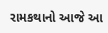રામકથાનો આજે આ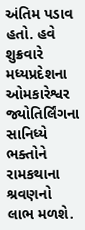અંતિમ પડાવ હતો. હવે શુક્રવારે મધ્યપ્રદેશના ઓમકારેશ્વર જ્યોતિર્લિંગના સાનિધ્યે ભક્તોને રામકથાના શ્રવણનો લાભ મળશે.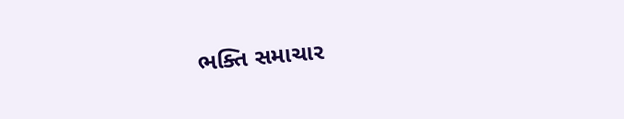ભક્તિ સમાચાર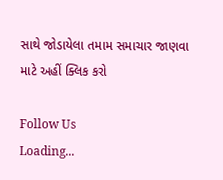સાથે જોડાયેલા તમામ સમાચાર જાણવા માટે અહીં ક્લિક કરો

Follow Us
Loading...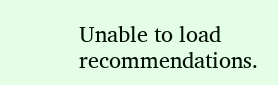Unable to load recommendations.